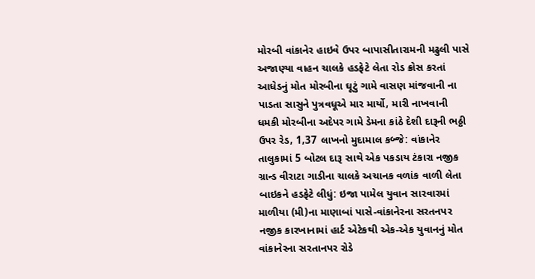મોરબી વાંકાનેર હાઇવે ઉપર બાપાસીતારામની મઢુલી પાસે અજાણ્યા વાહન ચાલકે હડફેટે લેતા રોડ ક્રોસ કરતાં આધેડનું મોત મોરબીના ઘૂટું ગામે વાસણ માંજવાની ના પાડતા સાસુને પુત્રવધૂએ માર માર્યો, મારી નાખવાની ધમકી મોરબીના અદેપર ગામે ડેમના કાંઠે દેશી દારૂની ભઠ્ઠી ઉપર રેડ, 1,37 લાખનો મુદામાલ કબ્જે: વાંકાનેર તાલુકામાં 5 બોટલ દારૂ સાથે એક પકડાય ટંકારા નજીક ગ્રાન્ડ વીરાટા ગાડીના ચાલકે અચાનક વળાંક વાળી લેતા બાઇકને હડફેટે લીધું: ઇજા પામેલ યુવાન સારવારમાં માળીયા (મી)ના માણાબાં પાસે-વાંકાનેરના સરતનપર નજીક કારખાનામાં હાર્ટ એટેકથી એક-એક યુવાનનું મોત વાંકાનેરના સરતાનપર રોડે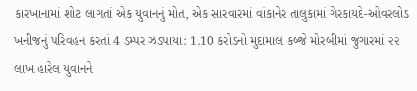કારખાનામાં શોટ લાગતાં એક યુવાનનું મોત, એક સારવારમાં વાંકાનેર તાલુકામાં ગેરકાયદે-ઓવરલોડ ખનીજનું પરિવહન કરતાં 4 ડમ્પર ઝડપાયા: 1.10 કરોડનો મુદામાલ કબ્જે મોરબીમાં જુગારમાં ૨૨ લાખ હારેલ યુવાનને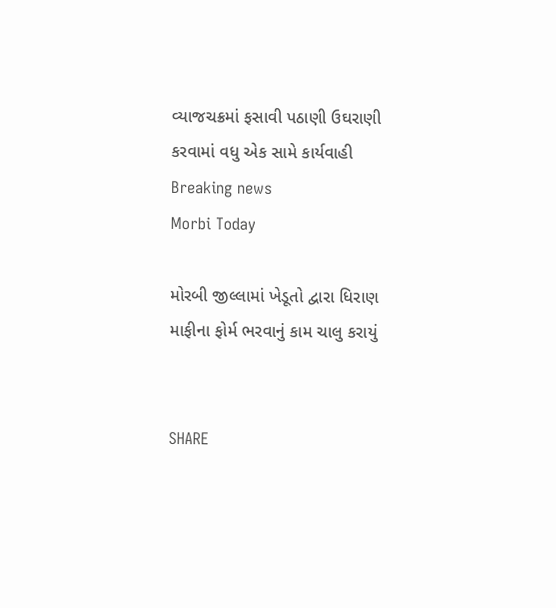વ્યાજચક્રમાં ફસાવી પઠાણી ઉઘરાણી કરવામાં વધુ એક સામે કાર્યવાહી
Breaking news
Morbi Today

મોરબી જીલ્લામાં ખેડૂતો દ્વારા ધિરાણ માફીના ફોર્મ ભરવાનું કામ ચાલુ કરાયું


SHARE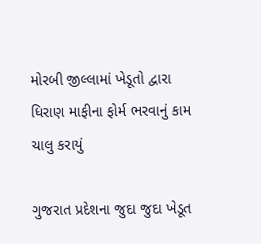મોરબી જીલ્લામાં ખેડૂતો દ્વારા ધિરાણ માફીના ફોર્મ ભરવાનું કામ ચાલુ કરાયું

ગુજરાત પ્રદેશના જુદા જુદા ખેડૂત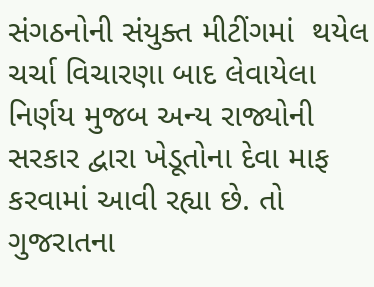સંગઠનોની સંયુક્ત મીટીંગમાં  થયેલ ચર્ચા વિચારણા બાદ લેવાયેલા નિર્ણય મુજબ અન્ય રાજ્યોની સરકાર દ્વારા ખેડૂતોના દેવા માફ કરવામાં આવી રહ્યા છે. તો ગુજરાતના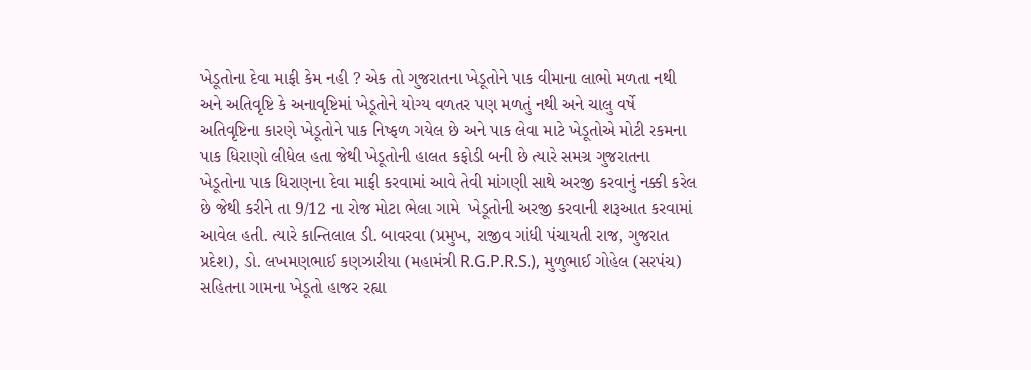ખેડૂતોના દેવા માફી કેમ નહી ? એક તો ગુજરાતના ખેડૂતોને પાક વીમાના લાભો મળતા નથી અને અતિવૃષ્ટિ કે અનાવૃષ્ટિમાં ખેડૂતોને યોગ્ય વળતર પણ મળતું નથી અને ચાલુ વર્ષે અતિવૃષ્ટિના કારણે ખેડૂતોને પાક નિષ્ફળ ગયેલ છે અને પાક લેવા માટે ખેડૂતોએ મોટી રકમના પાક ધિરાણો લીધેલ હતા જેથી ખેડૂતોની હાલત કફોડી બની છે ત્યારે સમગ્ર ગુજરાતના ખેડૂતોના પાક ધિરાણના દેવા માફી કરવામાં આવે તેવી માંગણી સાથે અરજી કરવાનું નક્કી કરેલ છે જેથી કરીને તા 9/12 ના રોજ મોટા ભેલા ગામે  ખેડૂતોની અરજી કરવાની શરૂઆત કરવામાં આવેલ હતી. ત્યારે કાન્તિલાલ ડી. બાવરવા (પ્રમુખ, રાજીવ ગાંધી પંચાયતી રાજ, ગુજરાત પ્રદેશ), ડો. લખમણભાઈ કણઝારીયા (મહામંત્રી R.G.P.R.S.), મુળુભાઈ ગોહેલ (સરપંચ) સહિતના ગામના ખેડૂતો હાજર રહ્યા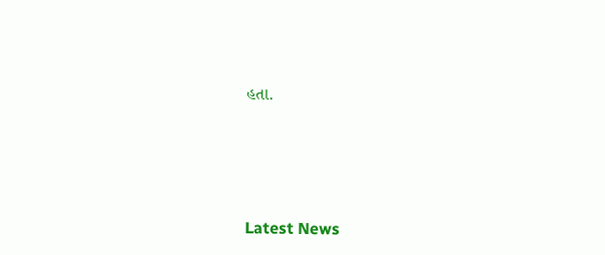હતા.






Latest News